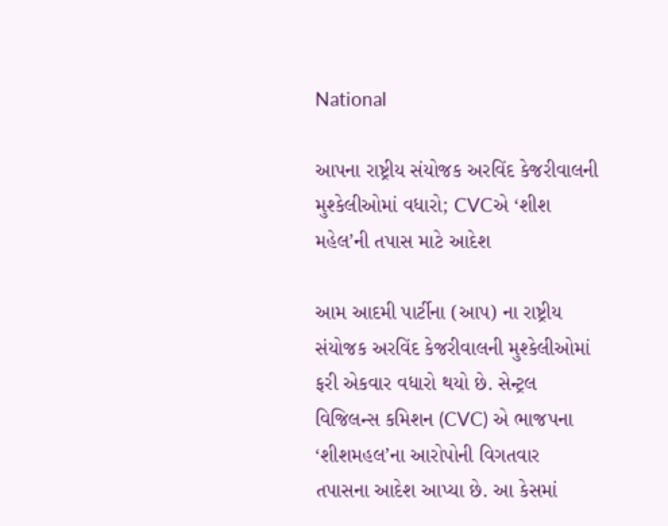National

આપના રાષ્ટ્રીય સંયોજક અરવિંદ કેજરીવાલની મુશ્કેલીઓમાં વધારો; CVCએ ‘શીશ મહેલ’ની તપાસ માટે આદેશ

આમ આદમી પાર્ટીના (આપ) ના રાષ્ટ્રીય સંયોજક અરવિંદ કેજરીવાલની મુશ્કેલીઓમાં ફરી એકવાર વધારો થયો છે. સેન્ટ્રલ વિજિલન્સ કમિશન (CVC) એ ભાજપના ‘શીશમહલ’ના આરોપોની વિગતવાર તપાસના આદેશ આપ્યા છે. આ કેસમાં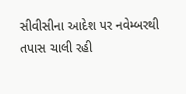સીવીસીના આદેશ પર નવેમ્બરથી તપાસ ચાલી રહી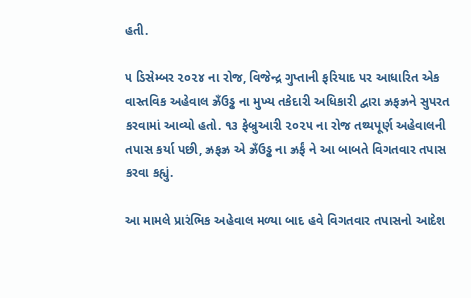હતી.

૫ ડિસેમ્બર ૨૦૨૪ ના રોજ, વિજેન્દ્ર ગુપ્તાની ફરિયાદ પર આધારિત એક વાસ્તવિક અહેવાલ ઝ્રઁઉડ્ઢ ના મુખ્ય તકેદારી અધિકારી દ્વારા ઝ્રફઝ્રને સુપરત કરવામાં આવ્યો હતો. ૧૩ ફેબ્રુઆરી ૨૦૨૫ ના રોજ તથ્યપૂર્ણ અહેવાલની તપાસ કર્યા પછી, ઝ્રફઝ્ર એ ઝ્રઁઉડ્ઢ ના ઝ્રર્ફં ને આ બાબતે વિગતવાર તપાસ કરવા કહ્યું.

આ મામલે પ્રારંભિક અહેવાલ મળ્યા બાદ હવે વિગતવાર તપાસનો આદેશ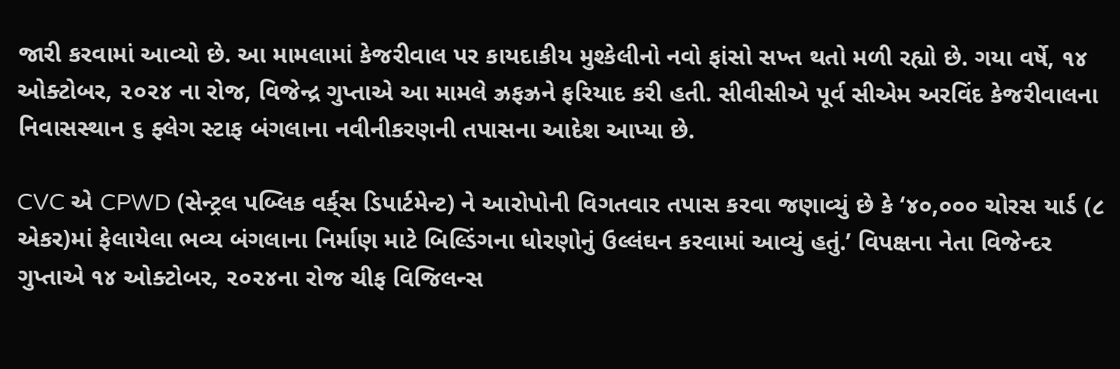જારી કરવામાં આવ્યો છે. આ મામલામાં કેજરીવાલ પર કાયદાકીય મુશ્કેલીનો નવો ફાંસો સખ્ત થતો મળી રહ્યો છે. ગયા વર્ષે, ૧૪ ઓક્ટોબર, ૨૦૨૪ ના રોજ, વિજેન્દ્ર ગુપ્તાએ આ મામલે ઝ્રફઝ્રને ફરિયાદ કરી હતી. સીવીસીએ પૂર્વ સીએમ અરવિંદ કેજરીવાલના નિવાસસ્થાન ૬ ફ્લેગ સ્ટાફ બંગલાના નવીનીકરણની તપાસના આદેશ આપ્યા છે.

CVC એ CPWD (સેન્ટ્રલ પબ્લિક વર્ક્‌સ ડિપાર્ટમેન્ટ) ને આરોપોની વિગતવાર તપાસ કરવા જણાવ્યું છે કે ‘૪૦,૦૦૦ ચોરસ યાર્ડ (૮ એકર)માં ફેલાયેલા ભવ્ય બંગલાના નિર્માણ માટે બિલ્ડિંગના ધોરણોનું ઉલ્લંઘન કરવામાં આવ્યું હતું.’ વિપક્ષના નેતા વિજેન્દર ગુપ્તાએ ૧૪ ઓક્ટોબર, ૨૦૨૪ના રોજ ચીફ વિજિલન્સ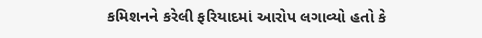કમિશનને કરેલી ફરિયાદમાં આરોપ લગાવ્યો હતો કે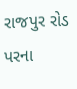રાજપુર રોડ પરના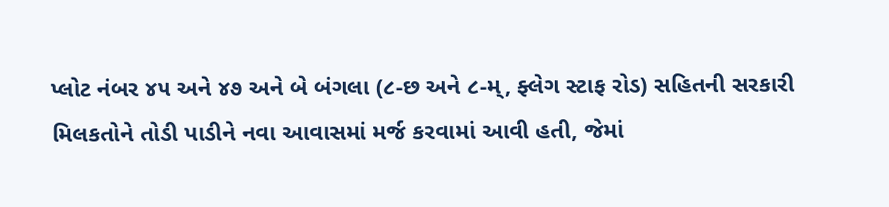પ્લોટ નંબર ૪૫ અને ૪૭ અને બે બંગલા (૮-છ અને ૮-મ્, ફ્લેગ સ્ટાફ રોડ) સહિતની સરકારી મિલકતોને તોડી પાડીને નવા આવાસમાં મર્જ કરવામાં આવી હતી, જેમાં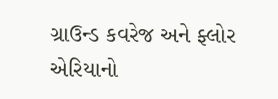ગ્રાઉન્ડ કવરેજ અને ફ્લોર એરિયાનો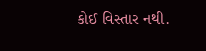કોઈ વિસ્તાર નથી.